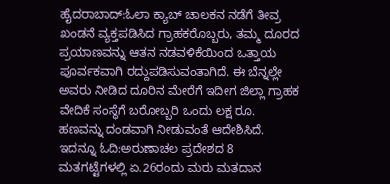ಹೈದರಾಬಾದ್:ಓಲಾ ಕ್ಯಾಬ್ ಚಾಲಕನ ನಡೆಗೆ ತೀವ್ರ ಖಂಡನೆ ವ್ಯಕ್ತಪಡಿಸಿದ ಗ್ರಾಹಕರೊಬ್ಬರು, ತಮ್ಮ ದೂರದ ಪ್ರಯಾಣವನ್ನು ಆತನ ನಡವಳಿಕೆಯಿಂದ ಒತ್ತಾಯ ಪೂರ್ವಕವಾಗಿ ರದ್ದುಪಡಿಸುವಂತಾಗಿದೆ. ಈ ಬೆನ್ನಲ್ಲೇ ಅವರು ನೀಡಿದ ದೂರಿನ ಮೇರೆಗೆ ಇದೀಗ ಜಿಲ್ಲಾ ಗ್ರಾಹಕ ವೇದಿಕೆ ಸಂಸ್ಥೆಗೆ ಬರೋಬ್ಬರಿ ಒಂದು ಲಕ್ಷ ರೂ. ಹಣವನ್ನು ದಂಡವಾಗಿ ನೀಡುವಂತೆ ಆದೇಶಿಸಿದೆ.
ಇದನ್ನೂ ಓದಿ:ಅರುಣಾಚಲ ಪ್ರದೇಶದ 8 ಮತಗಟ್ಟೆಗಳಲ್ಲಿ ಏ.26ರಂದು ಮರು ಮತದಾನ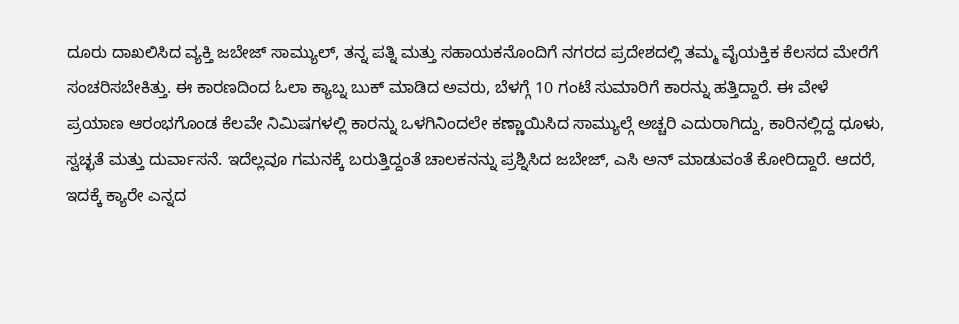ದೂರು ದಾಖಲಿಸಿದ ವ್ಯಕ್ತಿ ಜಬೇಜ್ ಸಾಮ್ಯುಲ್, ತನ್ನ ಪತ್ನಿ ಮತ್ತು ಸಹಾಯಕನೊಂದಿಗೆ ನಗರದ ಪ್ರದೇಶದಲ್ಲಿ ತಮ್ಮ ವೈಯಕ್ತಿಕ ಕೆಲಸದ ಮೇರೆಗೆ ಸಂಚರಿಸಬೇಕಿತ್ತು. ಈ ಕಾರಣದಿಂದ ಓಲಾ ಕ್ಯಾಬ್ನ ಬುಕ್ ಮಾಡಿದ ಅವರು, ಬೆಳಗ್ಗೆ 10 ಗಂಟೆ ಸುಮಾರಿಗೆ ಕಾರನ್ನು ಹತ್ತಿದ್ದಾರೆ. ಈ ವೇಳೆ ಪ್ರಯಾಣ ಆರಂಭಗೊಂಡ ಕೆಲವೇ ನಿಮಿಷಗಳಲ್ಲಿ ಕಾರನ್ನು ಒಳಗಿನಿಂದಲೇ ಕಣ್ಣಾಯಿಸಿದ ಸಾಮ್ಯುಲ್ಗೆ ಅಚ್ಚರಿ ಎದುರಾಗಿದ್ದು, ಕಾರಿನಲ್ಲಿದ್ದ ಧೂಳು, ಸ್ವಚ್ಛತೆ ಮತ್ತು ದುರ್ವಾಸನೆ. ಇದೆಲ್ಲವೂ ಗಮನಕ್ಕೆ ಬರುತ್ತಿದ್ದಂತೆ ಚಾಲಕನನ್ನು ಪ್ರಶ್ನಿಸಿದ ಜಬೇಜ್, ಎಸಿ ಅನ್ ಮಾಡುವಂತೆ ಕೋರಿದ್ದಾರೆ. ಆದರೆ, ಇದಕ್ಕೆ ಕ್ಯಾರೇ ಎನ್ನದ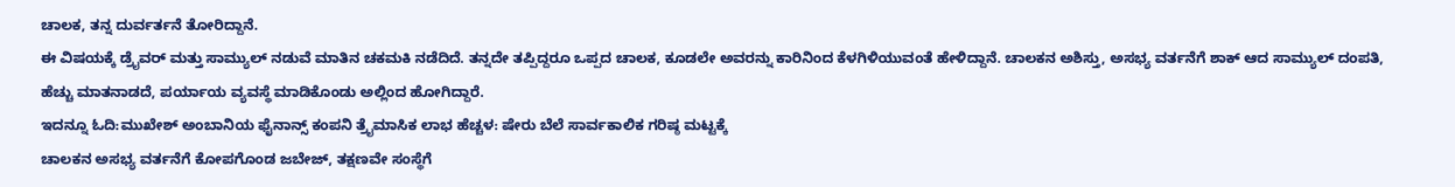ಚಾಲಕ, ತನ್ನ ದುರ್ವರ್ತನೆ ತೋರಿದ್ದಾನೆ.
ಈ ವಿಷಯಕ್ಕೆ ಡ್ರೈವರ್ ಮತ್ತು ಸಾಮ್ಯುಲ್ ನಡುವೆ ಮಾತಿನ ಚಕಮಕಿ ನಡೆದಿದೆ. ತನ್ನದೇ ತಪ್ಪಿದ್ದರೂ ಒಪ್ಪದ ಚಾಲಕ, ಕೂಡಲೇ ಅವರನ್ನು ಕಾರಿನಿಂದ ಕೆಳಗಿಳಿಯುವಂತೆ ಹೇಳಿದ್ದಾನೆ. ಚಾಲಕನ ಅಶಿಸ್ತು, ಅಸಭ್ಯ ವರ್ತನೆಗೆ ಶಾಕ್ ಆದ ಸಾಮ್ಯುಲ್ ದಂಪತಿ, ಹೆಚ್ಚು ಮಾತನಾಡದೆ, ಪರ್ಯಾಯ ವ್ಯವಸ್ಥೆ ಮಾಡಿಕೊಂಡು ಅಲ್ಲಿಂದ ಹೋಗಿದ್ದಾರೆ.
ಇದನ್ನೂ ಓದಿ:ಮುಖೇಶ್ ಅಂಬಾನಿಯ ಫೈನಾನ್ಸ್ ಕಂಪನಿ ತ್ರೈಮಾಸಿಕ ಲಾಭ ಹೆಚ್ಚಳ: ಷೇರು ಬೆಲೆ ಸಾರ್ವಕಾಲಿಕ ಗರಿಷ್ಠ ಮಟ್ಟಕ್ಕೆ
ಚಾಲಕನ ಅಸಭ್ಯ ವರ್ತನೆಗೆ ಕೋಪಗೊಂಡ ಜಬೇಜ್, ತಕ್ಷಣವೇ ಸಂಸ್ಥೆಗೆ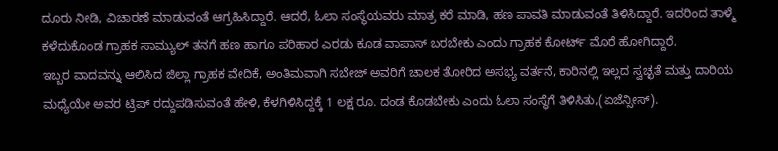ದೂರು ನೀಡಿ, ವಿಚಾರಣೆ ಮಾಡುವಂತೆ ಆಗ್ರಹಿಸಿದ್ದಾರೆ. ಆದರೆ, ಓಲಾ ಸಂಸ್ಥೆಯವರು ಮಾತ್ರ ಕರೆ ಮಾಡಿ, ಹಣ ಪಾವತಿ ಮಾಡುವಂತೆ ತಿಳಿಸಿದ್ದಾರೆ. ಇದರಿಂದ ತಾಳ್ಮೆ ಕಳೆದುಕೊಂಡ ಗ್ರಾಹಕ ಸಾಮ್ಯುಲ್ ತನಗೆ ಹಣ ಹಾಗೂ ಪರಿಹಾರ ಎರಡು ಕೂಡ ವಾಪಾಸ್ ಬರಬೇಕು ಎಂದು ಗ್ರಾಹಕ ಕೋರ್ಟ್ ಮೊರೆ ಹೋಗಿದ್ದಾರೆ.
ಇಬ್ಬರ ವಾದವನ್ನು ಆಲಿಸಿದ ಜಿಲ್ಲಾ ಗ್ರಾಹಕ ವೇದಿಕೆ, ಅಂತಿಮವಾಗಿ ಸಬೇಜ್ ಅವರಿಗೆ ಚಾಲಕ ತೋರಿದ ಅಸಭ್ಯ ವರ್ತನೆ, ಕಾರಿನಲ್ಲಿ ಇಲ್ಲದ ಸ್ವಚ್ಛತೆ ಮತ್ತು ದಾರಿಯ ಮಧ್ಯೆಯೇ ಅವರ ಟ್ರಿಪ್ ರದ್ದುಪಡಿಸುವಂತೆ ಹೇಳಿ, ಕೆಳಗಿಳಿಸಿದ್ದಕ್ಕೆ 1 ಲಕ್ಷ ರೂ. ದಂಡ ಕೊಡಬೇಕು ಎಂದು ಓಲಾ ಸಂಸ್ಥೆಗೆ ತಿಳಿಸಿತು,(ಏಜೆನ್ಸೀಸ್).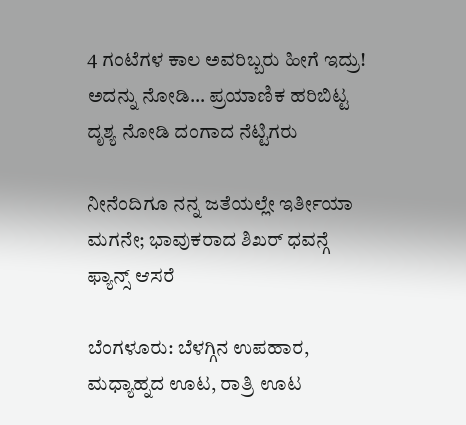4 ಗಂಟೆಗಳ ಕಾಲ ಅವರಿಬ್ಬರು ಹೀಗೆ ಇದ್ರು! ಅದನ್ನು ನೋಡಿ… ಪ್ರಯಾಣಿಕ ಹರಿಬಿಟ್ಟ ದೃಶ್ಯ ನೋಡಿ ದಂಗಾದ ನೆಟ್ಟಿಗರು

ನೀನೆಂದಿಗೂ ನನ್ನ ಜತೆಯಲ್ಲೇ ಇರ್ತೀಯಾ ಮಗನೇ; ಭಾವುಕರಾದ ಶಿಖರ್ ಧವನ್ಗೆ ಫ್ಯಾನ್ಸ್ ಆಸರೆ

ಬೆಂಗಳೂರು: ಬೆಳಗ್ಗಿನ ಉಪಹಾರ, ಮಧ್ಯಾಹ್ನದ ಊಟ, ರಾತ್ರಿ ಊಟ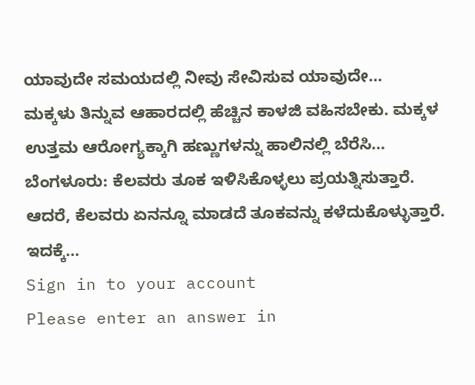ಯಾವುದೇ ಸಮಯದಲ್ಲಿ ನೀವು ಸೇವಿಸುವ ಯಾವುದೇ…
ಮಕ್ಕಳು ತಿನ್ನುವ ಆಹಾರದಲ್ಲಿ ಹೆಚ್ಚಿನ ಕಾಳಜಿ ವಹಿಸಬೇಕು. ಮಕ್ಕಳ ಉತ್ತಮ ಆರೋಗ್ಯಕ್ಕಾಗಿ ಹಣ್ಣುಗಳನ್ನು ಹಾಲಿನಲ್ಲಿ ಬೆರೆಸಿ…
ಬೆಂಗಳೂರು: ಕೆಲವರು ತೂಕ ಇಳಿಸಿಕೊಳ್ಳಲು ಪ್ರಯತ್ನಿಸುತ್ತಾರೆ. ಆದರೆ, ಕೆಲವರು ಏನನ್ನೂ ಮಾಡದೆ ತೂಕವನ್ನು ಕಳೆದುಕೊಳ್ಳುತ್ತಾರೆ. ಇದಕ್ಕೆ…
Sign in to your account
Please enter an answer in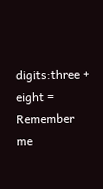digits:three + eight =
Remember me